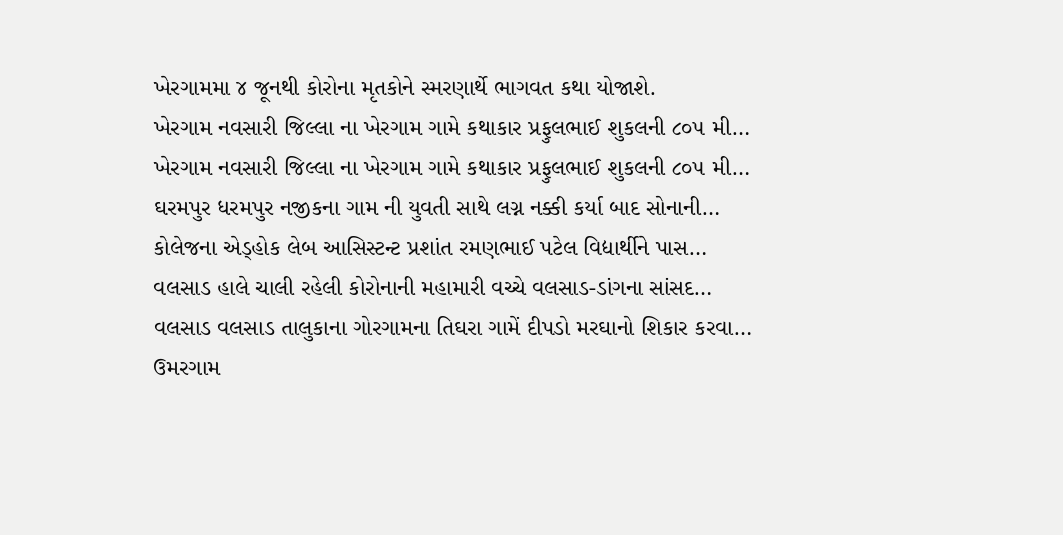ખેરગામમા ૪ જૂનથી કોરોના મૃતકોને સ્મરણાર્થે ભાગવત કથા યોજાશે.
ખેરગામ નવસારી જિલ્લા ના ખેરગામ ગામે કથાકાર પ્રફુલભાઈ શુકલની ૮૦૫ મી…
ખેરગામ નવસારી જિલ્લા ના ખેરગામ ગામે કથાકાર પ્રફુલભાઈ શુકલની ૮૦૫ મી…
ઘરમપુર ધરમપુર નજીકના ગામ ની યુવતી સાથે લગ્ન નક્કી કર્યા બાદ સોનાની…
કોલેજના એડ્હોક લેબ આસિસ્ટન્ટ પ્રશાંત રમણભાઈ પટેલ વિદ્યાર્થીને પાસ…
વલસાડ હાલે ચાલી રહેલી કોરોનાની મહામારી વચ્ચે વલસાડ-ડાંગના સાંસદ…
વલસાડ વલસાડ તાલુકાના ગોરગામના તિઘરા ગામેં દીપડો મરઘાનો શિકાર કરવા…
ઉમરગામ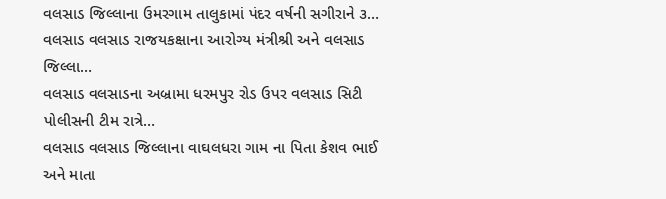વલસાડ જિલ્લાના ઉમરગામ તાલુકામાં પંદર વર્ષની સગીરાને ૩…
વલસાડ વલસાડ રાજયકક્ષાના આરોગ્ય મંત્રીશ્રી અને વલસાડ જિલ્લા…
વલસાડ વલસાડના અબ્રામા ધરમપુર રોડ ઉપર વલસાડ સિટી પોલીસની ટીમ રાત્રે…
વલસાડ વલસાડ જિલ્લાના વાઘલધરા ગામ ના પિતા કેશવ ભાઈ અને માતા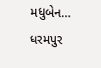મધુબેન…
ધરમપુર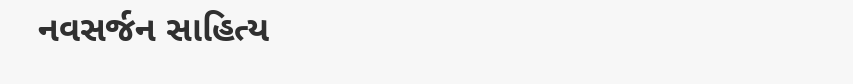નવસર્જન સાહિત્ય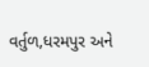વર્તુળ,ધરમપુર અને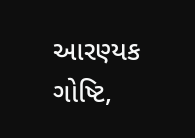આરણ્યક ગોષ્ટિ,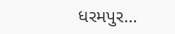ધરમપુર…